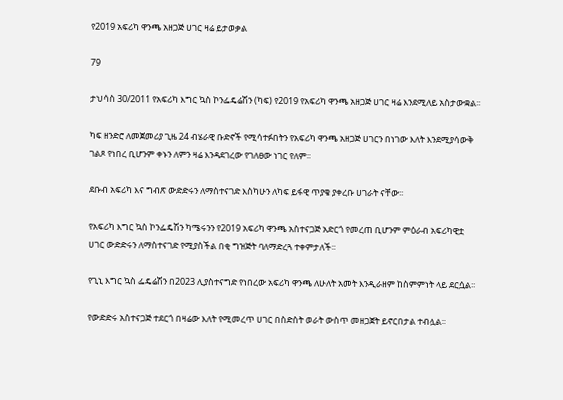የ2019 አፍሪካ ዋንጫ አዘጋጅ ሀገር ዛሬ ይታወቃል

79

ታህሳስ 30/2011 የአፍሪካ እግር ኳስ ኮንፌዴሬሽን (ካፍ) የ2019 የአፍሪካ ዋንጫ አዘጋጅ ሀገር ዛሬ እንደሚለይ አስታውቋል፡፡

ካፍ ዘንድሮ ለመጀመሪያ ጊዜ 24 ብሄራዊ ቡድኖች የሚሳተፉበትን የአፍሪካ ዋንጫ አዘጋጅ ሀገርን በነገው እለት እንደሚያሳውቅ ገልጾ የነበረ ቢሆንም ቀኑን ለምን ዛሬ እንዳደገረው የገለፀው ነገር የለም፡፡

ደቡብ አፍሪካ እና ግብጽ ውድድሩን ለማስተናገድ እስካሁን ለካፍ ይፋዊ ጥያቄ ያቀረቡ ሀገራት ናቸው፡፡

የአፍሪካ እግር ኳስ ኮንፌዴሽን ካሜሩንን የ2019 አፍሪካ ዋንጫ አስተናጋጅ አድርጎ የመረጠ ቢሆንም ምዕራብ አፍሪካዊቷ ሀገር ውድድሩን ለማስተናገድ የሚያስችል በቂ ግዝጅት ባለማድረጓ ተቀምታለች፡፡

የጊኒ እግር ኳስ ፌዴሬሽን በ2023 ሊያስተናግድ የነበረው አፍሪካ ዋንጫ ለሁለት አመት እንዲራዘም ከስምምነት ላይ ደርሷል፡፡

የውድድሩ አስተናጋጅ ተደርጎ በዛሬው እለት የሚመረጥ ሀገር በስድስት ወራት ውስጥ መዘጋጀት ይኖርበታል ተብሏል፡፡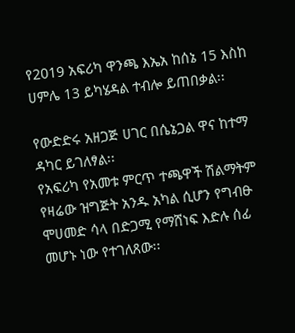የ2019 አፍሪካ ዋንጫ እኤአ ከሰኔ 15 እስከ ሀምሌ 13 ይካሄዳል ተብሎ ይጠበቃል፡፡

የውድድሩ አዘጋጅ ሀገር በሴኔጋል ዋና ከተማ ዳካር ይገለፃል፡፡
የአፍሪካ የአመቱ ምርጥ ተጫዋች ሽልማትም የዛሬው ዝግጅት አንዱ አካል ሲሆን የግብፁ ሞሀመድ ሳላ በድጋሚ የማሸነፍ እድሉ ሰፊ መሆኑ ነው የተገለጸው፡፡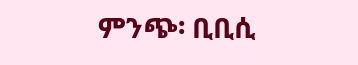ምንጭ፡ ቢቢሲ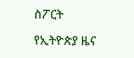ስፖርት

የኢትዮጵያ ዜና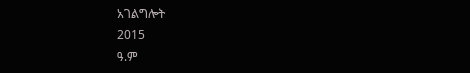አገልግሎት
2015
ዓ.ም